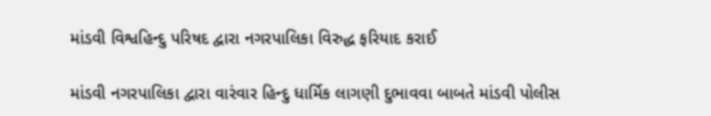માંડવી વિશ્વહિન્દુ પરિષદ દ્વારા નગરપાલિકા વિરુદ્ધ ફરિયાદ કરાઈ

માંડવી નગરપાલિકા દ્વારા વારંવાર હિન્દુ ધાર્મિક લાગણી દુભાવવા બાબતે માંડવી પોલીસ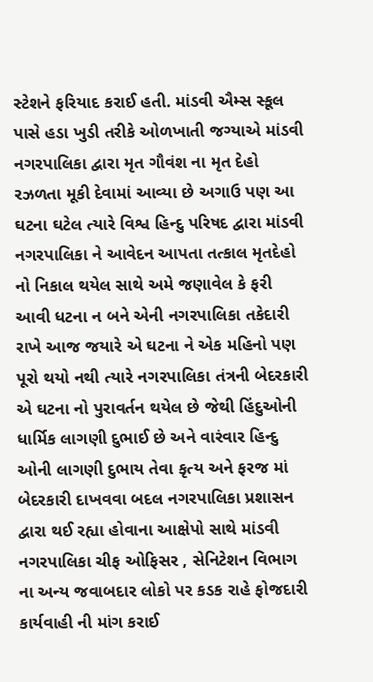સ્ટેશને ફરિયાદ કરાઈ હતી. માંડવી ઐમ્સ સ્કૂલ પાસે હડા ખુડી તરીકે ઓળખાતી જગ્યાએ માંડવી નગરપાલિકા દ્વારા મૃત ગૌવંશ ના મૃત દેહો રઝળતા મૂકી દેવામાં આવ્યા છે અગાઉ પણ આ ઘટના ઘટેલ ત્યારે વિશ્વ હિન્દુ પરિષદ દ્વારા માંડવી નગરપાલિકા ને આવેદન આપતા તત્કાલ મૃતદેહો નો નિકાલ થયેલ સાથે અમે જણાવેલ કે ફરી આવી ધટના ન બને એની નગરપાલિકા તકેદારી રાખે આજ જયારે એ ઘટના ને એક મહિનો પણ પૂરો થયો નથી ત્યારે નગરપાલિકા તંત્રની બેદરકારી એ ઘટના નો પુરાવર્તન થયેલ છે જેથી હિંદુઓની ધાર્મિક લાગણી દુભાઈ છે અને વારંવાર હિન્દુ ઓની લાગણી દુભાય તેવા કૃત્ય અને ફરજ માં બેદરકારી દાખવવા બદલ નગરપાલિકા પ્રશાસન દ્વારા થઈ રહ્યા હોવાના આક્ષેપો સાથે માંડવી નગરપાલિકા ચીફ ઓફિસર , સેનિટેશન વિભાગ ના અન્ય જવાબદાર લોકો પર કડક રાહે ફોજદારી કાર્યવાહી ની માંગ કરાઈ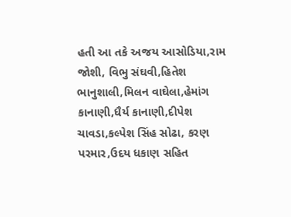હતી આ તકે અજય આસોડિયા,રામ જોશી, વિભુ સંઘવી,હિતેશ ભાનુશાલી,મિલન વાઘેલા,હેમાંગ કાનાણી,ધૈર્ય કાનાણી,દીપેશ ચાવડા,કલ્પેશ સિંહ સોઢા, કરણ પરમાર,ઉદય ધકાણ સહિત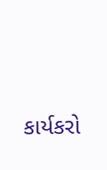કાર્યકરો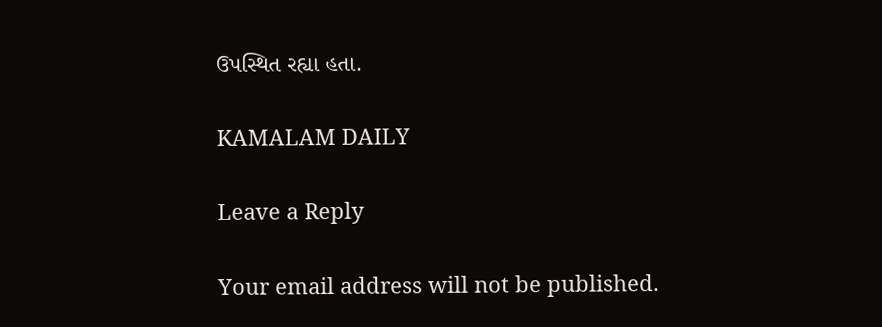ઉપસ્થિત રહ્યા હતા.

KAMALAM DAILY

Leave a Reply

Your email address will not be published.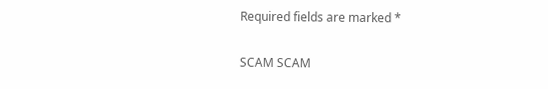Required fields are marked *

SCAM SCAM